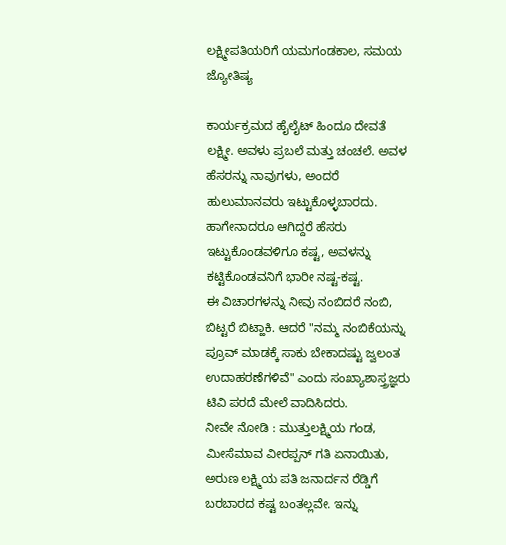ಲಕ್ಷ್ಮೀಪತಿಯರಿಗೆ ಯಮಗಂಡಕಾಲ, ಸಮಯ ಜ್ಯೋತಿಷ್ಯ

ಕಾರ್ಯಕ್ರಮದ ಹೈಲೈಟ್ ಹಿಂದೂ ದೇವತೆ ಲಕ್ಷ್ಮೀ. ಅವಳು ಪ್ರಬಲೆ ಮತ್ತು ಚಂಚಲೆ. ಅವಳ ಹೆಸರನ್ನು ನಾವುಗಳು, ಅಂದರೆ ಹುಲುಮಾನವರು ಇಟ್ಟುಕೊಳ್ಳಬಾರದು. ಹಾಗೇನಾದರೂ ಆಗಿದ್ದರೆ ಹೆಸರು ಇಟ್ಟುಕೊಂಡವಳಿಗೂ ಕಷ್ಟ, ಅವಳನ್ನು ಕಟ್ಟಿಕೊಂಡವನಿಗೆ ಭಾರೀ ನಷ್ಟ-ಕಷ್ಟ.
ಈ ವಿಚಾರಗಳನ್ನು ನೀವು ನಂಬಿದರೆ ನಂಬಿ, ಬಿಟ್ಟರೆ ಬಿಟ್ಹಾಕಿ. ಆದರೆ "ನಮ್ಮ ನಂಬಿಕೆಯನ್ನು ಪ್ರೂವ್ ಮಾಡಕ್ಕೆ ಸಾಕು ಬೇಕಾದಷ್ಟು ಜ್ವಲಂತ ಉದಾಹರಣೆಗಳಿವೆ" ಎಂದು ಸಂಖ್ಯಾಶಾಸ್ತ್ರಜ್ಞರು ಟಿವಿ ಪರದೆ ಮೇಲೆ ವಾದಿಸಿದರು.
ನೀವೇ ನೋಡಿ : ಮುತ್ತುಲಕ್ಷ್ಮಿಯ ಗಂಡ, ಮೀಸೆಮಾವ ವೀರಪ್ಪನ್ ಗತಿ ಏನಾಯಿತು, ಅರುಣ ಲಕ್ಷ್ಮಿಯ ಪತಿ ಜನಾರ್ದನ ರೆಡ್ಡಿಗೆ ಬರಬಾರದ ಕಷ್ಟ ಬಂತಲ್ಲವೇ. ಇನ್ನು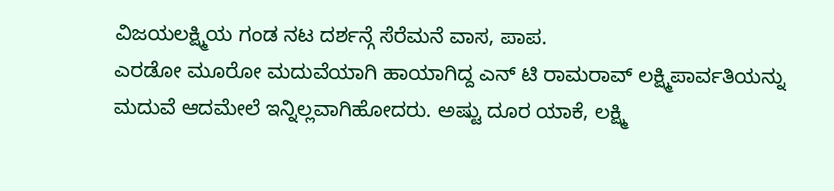ವಿಜಯಲಕ್ಷ್ಮಿಯ ಗಂಡ ನಟ ದರ್ಶನ್ಗೆ ಸೆರೆಮನೆ ವಾಸ, ಪಾಪ.
ಎರಡೋ ಮೂರೋ ಮದುವೆಯಾಗಿ ಹಾಯಾಗಿದ್ದ ಎನ್ ಟಿ ರಾಮರಾವ್ ಲಕ್ಷ್ಮಿಪಾರ್ವತಿಯನ್ನು ಮದುವೆ ಆದಮೇಲೆ ಇನ್ನಿಲ್ಲವಾಗಿಹೋದರು. ಅಷ್ಟು ದೂರ ಯಾಕೆ, ಲಕ್ಷ್ಮಿ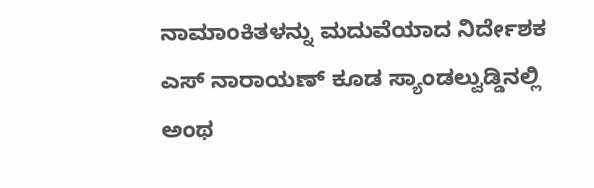ನಾಮಾಂಕಿತಳನ್ನು ಮದುವೆಯಾದ ನಿರ್ದೇಶಕ ಎಸ್ ನಾರಾಯಣ್ ಕೂಡ ಸ್ಯಾಂಡಲ್ವುಡ್ಡಿನಲ್ಲಿ ಅಂಥ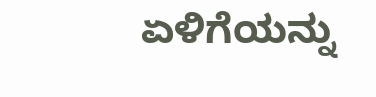ಏಳಿಗೆಯನ್ನು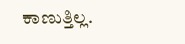ಕಾಣುತ್ತಿಲ್ಲ.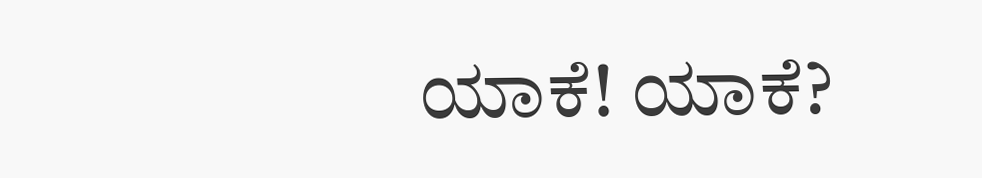ಯಾಕೆ! ಯಾಕೆ?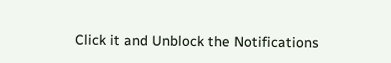Click it and Unblock the Notifications